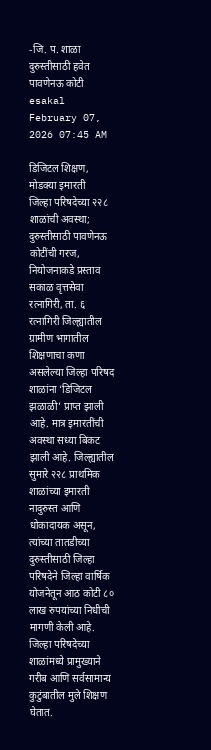-जि. प. शाळा दुरुस्तीसाठी हवेत पावणेनऊ कोटी
esakal February 07, 2026 07:45 AM

डिजिटल शिक्षण, मोडक्या इमारती
जिल्हा परिषदेच्या २२८ शाळांची अवस्था; दुरुस्तीसाठी पावणेनऊ कोटींची गरज, नियोजनाकडे प्रस्ताव
सकाळ वृत्तसेवा
रत्नागिरी, ता. ६ रत्नागिरी जिल्ह्यातील ग्रामीण भागातील शिक्षणाचा कणा असलेल्या जिल्हा परिषद शाळांना ‘डिजिटल झळाळी’ प्राप्त झाली आहे. मात्र इमारतींची अवस्था सध्या बिकट झाली आहे. जिल्ह्यातील सुमारे २२८ प्राथमिक शाळांच्या इमारती नादुरुस्त आणि धोकादायक असून, त्यांच्या तातडीच्या दुरुस्तीसाठी जिल्हा परिषदेने जिल्हा वार्षिक योजनेतून आठ कोटी ८० लाख रुपयांच्या निधीची मागणी केली आहे.
जिल्हा परिषदेच्या शाळांमध्ये प्रामुख्याने गरीब आणि सर्वसामान्य कुटुंबातील मुले शिक्षण घेतात.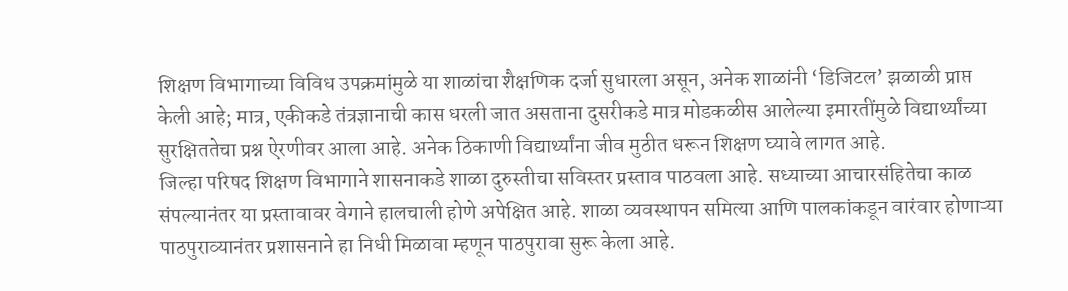शिक्षण विभागाच्या विविध उपक्रमांमुळे या शाळांचा शैक्षणिक दर्जा सुधारला असून, अनेक शाळांनी ‘डिजिटल’ झळाळी प्राप्त केली आहे; मात्र, एकीकडे तंत्रज्ञानाची कास धरली जात असताना दुसरीकडे मात्र मोडकळीस आलेल्या इमारतींमुळे विद्यार्थ्यांच्या सुरक्षिततेचा प्रश्न ऐरणीवर आला आहे. अनेक ठिकाणी विद्यार्थ्यांना जीव मुठीत धरून शिक्षण घ्यावे लागत आहे.
जिल्हा परिषद शिक्षण विभागाने शासनाकडे शाळा दुरुस्तीचा सविस्तर प्रस्ताव पाठवला आहे. सध्याच्या आचारसंहितेचा काळ संपल्यानंतर या प्रस्तावावर वेगाने हालचाली होणे अपेक्षित आहे. शाळा व्यवस्थापन समित्या आणि पालकांकडून वारंवार होणाऱ्या पाठपुराव्यानंतर प्रशासनाने हा निधी मिळावा म्हणून पाठपुरावा सुरू केला आहे.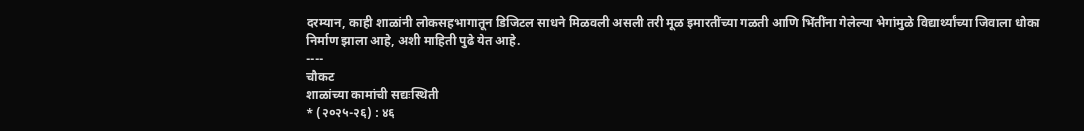दरम्यान, काही शाळांनी लोकसहभागातून डिजिटल साधने मिळवली असली तरी मूळ इमारतींच्या गळती आणि भिंतींना गेलेल्या भेगांमुळे विद्यार्थ्यांच्या जिवाला धोका निर्माण झाला आहे, अशी माहिती पुढे येत आहे.
----
चौकट
शाळांच्या कामांची सद्यःस्थिती
* (२०२५-२६) : ४६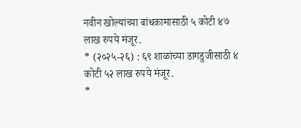नवीन खोल्यांच्या बांधकामासाठी ५ कोटी ४७ लाख रुपये मंजूर.
* (२०२५-२६) : ६९ शाळांच्या डागडुजीसाठी ४ कोटी ५२ लाख रुपये मंजूर.
*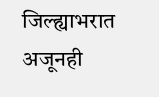जिल्ह्याभरात अजूनही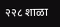२२८ शाळा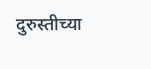दुरुस्तीच्या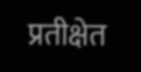प्रतीक्षेत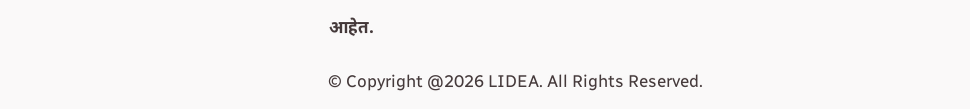आहेत.

© Copyright @2026 LIDEA. All Rights Reserved.